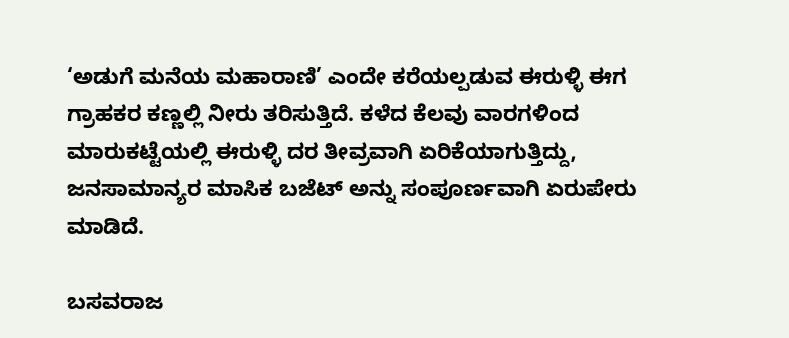‘ಅಡುಗೆ ಮನೆಯ ಮಹಾರಾಣಿ’ ಎಂದೇ ಕರೆಯಲ್ಪಡುವ ಈರುಳ್ಳಿ ಈಗ ಗ್ರಾಹಕರ ಕಣ್ಣಲ್ಲಿ ನೀರು ತರಿಸುತ್ತಿದೆ. ಕಳೆದ ಕೆಲವು ವಾರಗಳಿಂದ ಮಾರುಕಟ್ಟೆಯಲ್ಲಿ ಈರುಳ್ಳಿ ದರ ತೀವ್ರವಾಗಿ ಏರಿಕೆಯಾಗುತ್ತಿದ್ದು, ಜನಸಾಮಾನ್ಯರ ಮಾಸಿಕ ಬಜೆಟ್‌ ಅನ್ನು ಸಂಪೂರ್ಣವಾಗಿ ಏರುಪೇರು ಮಾಡಿದೆ.

ಬಸವರಾಜ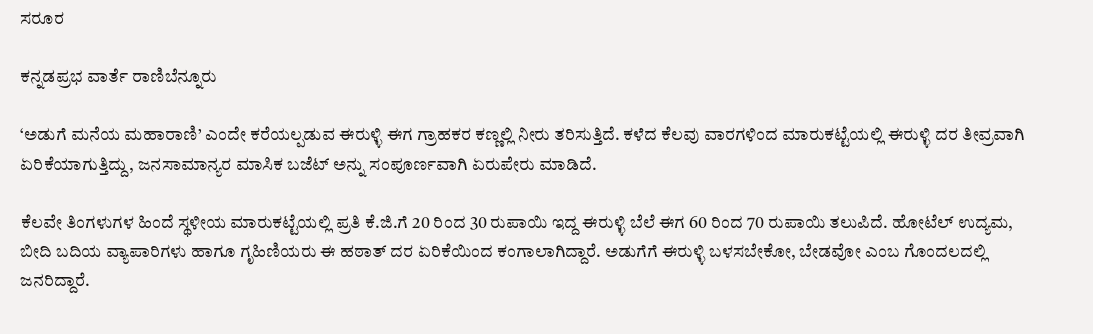ಸರೂರ

ಕನ್ನಡಪ್ರಭ ವಾರ್ತೆ ರಾಣಿಬೆನ್ನೂರು

‘ಅಡುಗೆ ಮನೆಯ ಮಹಾರಾಣಿ’ ಎಂದೇ ಕರೆಯಲ್ಪಡುವ ಈರುಳ್ಳಿ ಈಗ ಗ್ರಾಹಕರ ಕಣ್ಣಲ್ಲಿ ನೀರು ತರಿಸುತ್ತಿದೆ. ಕಳೆದ ಕೆಲವು ವಾರಗಳಿಂದ ಮಾರುಕಟ್ಟೆಯಲ್ಲಿ ಈರುಳ್ಳಿ ದರ ತೀವ್ರವಾಗಿ ಏರಿಕೆಯಾಗುತ್ತಿದ್ದು, ಜನಸಾಮಾನ್ಯರ ಮಾಸಿಕ ಬಜೆಟ್‌ ಅನ್ನು ಸಂಪೂರ್ಣವಾಗಿ ಏರುಪೇರು ಮಾಡಿದೆ.

ಕೆಲವೇ ತಿಂಗಳುಗಳ ಹಿಂದೆ ಸ್ಥಳೀಯ ಮಾರುಕಟ್ಟೆಯಲ್ಲಿ ಪ್ರತಿ ಕೆ.ಜಿ.ಗೆ 20 ರಿಂದ 30 ರುಪಾಯಿ ಇದ್ದ ಈರುಳ್ಳಿ ಬೆಲೆ ಈಗ 60 ರಿಂದ 70 ರುಪಾಯಿ ತಲುಪಿದೆ. ಹೋಟೆಲ್ ಉದ್ಯಮ, ಬೀದಿ ಬದಿಯ ವ್ಯಾಪಾರಿಗಳು ಹಾಗೂ ಗೃಹಿಣಿಯರು ಈ ಹಠಾತ್ ದರ ಏರಿಕೆಯಿಂದ ಕಂಗಾಲಾಗಿದ್ದಾರೆ. ಅಡುಗೆಗೆ ಈರುಳ್ಳಿ ಬಳಸಬೇಕೋ, ಬೇಡವೋ ಎಂಬ ಗೊಂದಲದಲ್ಲಿ ಜನರಿದ್ದಾರೆ.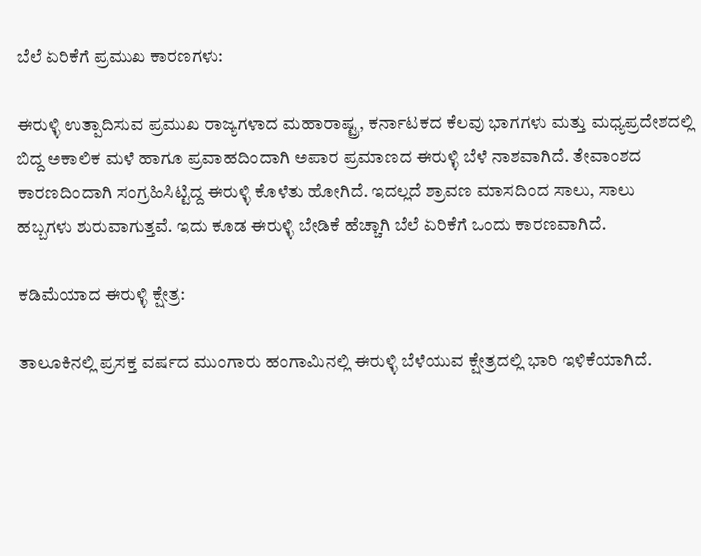ಬೆಲೆ ಏರಿಕೆಗೆ ಪ್ರಮುಖ ಕಾರಣಗಳು:

ಈರುಳ್ಳಿ ಉತ್ಪಾದಿಸುವ ಪ್ರಮುಖ ರಾಜ್ಯಗಳಾದ ಮಹಾರಾಷ್ಟ್ರ, ಕರ್ನಾಟಕದ ಕೆಲವು ಭಾಗಗಳು ಮತ್ತು ಮಧ್ಯಪ್ರದೇಶದಲ್ಲಿ ಬಿದ್ದ ಅಕಾಲಿಕ ಮಳೆ ಹಾಗೂ ಪ್ರವಾಹದಿಂದಾಗಿ ಅಪಾರ ಪ್ರಮಾಣದ ಈರುಳ್ಳಿ ಬೆಳೆ ನಾಶವಾಗಿದೆ. ತೇವಾಂಶದ ಕಾರಣದಿಂದಾಗಿ ಸಂಗ್ರಹಿಸಿಟ್ಟಿದ್ದ ಈರುಳ್ಳಿ ಕೊಳೆತು ಹೋಗಿದೆ. ಇದಲ್ಲದೆ ಶ್ರಾವಣ ಮಾಸದಿಂದ ಸಾಲು, ಸಾಲು ಹಬ್ಬಗಳು ಶುರುವಾಗುತ್ತವೆ. ಇದು ಕೂಡ ಈರುಳ್ಳಿ ಬೇಡಿಕೆ ಹೆಚ್ಚಾಗಿ ಬೆಲೆ ಏರಿಕೆಗೆ ಒಂದು ಕಾರಣವಾಗಿದೆ.

ಕಡಿಮೆಯಾದ ಈರುಳ್ಳಿ ಕ್ಷೇತ್ರ:

ತಾಲೂಕಿನಲ್ಲಿ ಪ್ರಸಕ್ತ ವರ್ಷದ ಮುಂಗಾರು ಹಂಗಾಮಿನಲ್ಲಿ ಈರುಳ್ಳಿ ಬೆಳೆಯುವ ಕ್ಷೇತ್ರದಲ್ಲಿ ಭಾರಿ ಇಳಿಕೆಯಾಗಿದೆ.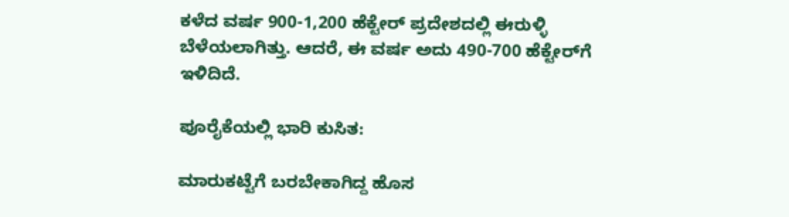ಕಳೆದ ವರ್ಷ 900-1,200 ಹೆಕ್ಟೇರ್ ಪ್ರದೇಶದಲ್ಲಿ ಈರುಳ್ಳಿ ಬೆಳೆಯಲಾಗಿತ್ತು. ಆದರೆ, ಈ ವರ್ಷ ಅದು 490-700 ಹೆಕ್ಟೇರ್‌ಗೆ ಇಳಿದಿದೆ.

ಪೂರೈಕೆಯಲ್ಲಿ ಭಾರಿ ಕುಸಿತ:

ಮಾರುಕಟ್ಟೆಗೆ ಬರಬೇಕಾಗಿದ್ದ ಹೊಸ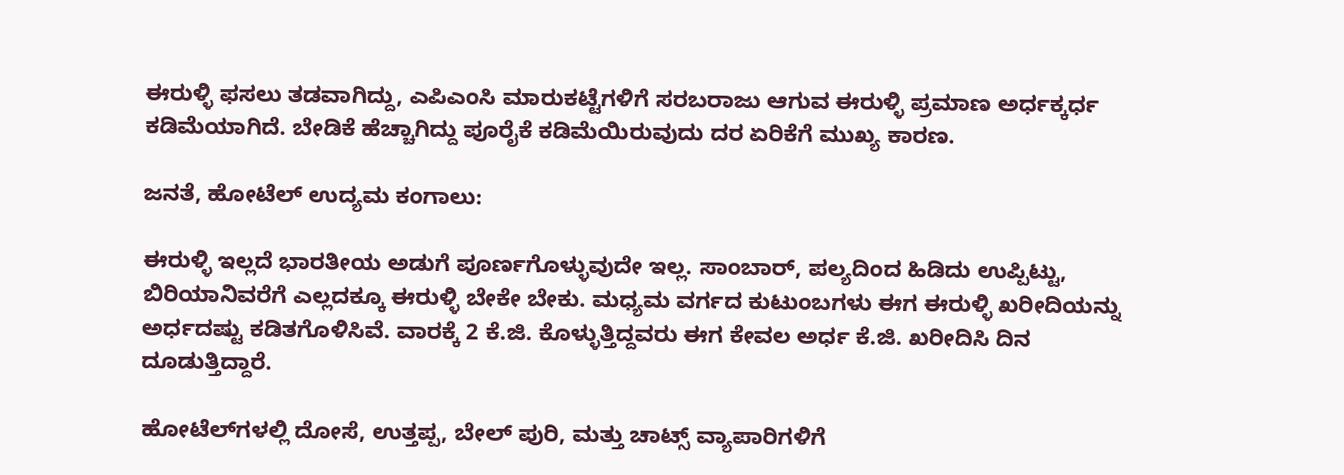ಈರುಳ್ಳಿ ಫಸಲು ತಡವಾಗಿದ್ದು, ಎಪಿಎಂಸಿ ಮಾರುಕಟ್ಟೆಗಳಿಗೆ ಸರಬರಾಜು ಆಗುವ ಈರುಳ್ಳಿ ಪ್ರಮಾಣ ಅರ್ಧಕ್ಕರ್ಧ ಕಡಿಮೆಯಾಗಿದೆ. ಬೇಡಿಕೆ ಹೆಚ್ಚಾಗಿದ್ದು ಪೂರೈಕೆ ಕಡಿಮೆಯಿರುವುದು ದರ ಏರಿಕೆಗೆ ಮುಖ್ಯ ಕಾರಣ.

ಜನತೆ, ಹೋಟೆಲ್ ಉದ್ಯಮ ಕಂಗಾಲು:

ಈರುಳ್ಳಿ ಇಲ್ಲದೆ ಭಾರತೀಯ ಅಡುಗೆ ಪೂರ್ಣಗೊಳ್ಳುವುದೇ ಇಲ್ಲ. ಸಾಂಬಾರ್, ಪಲ್ಯದಿಂದ ಹಿಡಿದು ಉಪ್ಪಿಟ್ಟು, ಬಿರಿಯಾನಿವರೆಗೆ ಎಲ್ಲದಕ್ಕೂ ಈರುಳ್ಳಿ ಬೇಕೇ ಬೇಕು. ಮಧ್ಯಮ ವರ್ಗದ ಕುಟುಂಬಗಳು ಈಗ ಈರುಳ್ಳಿ ಖರೀದಿಯನ್ನು ಅರ್ಧದಷ್ಟು ಕಡಿತಗೊಳಿಸಿವೆ. ವಾರಕ್ಕೆ 2 ಕೆ.ಜಿ. ಕೊಳ್ಳುತ್ತಿದ್ದವರು ಈಗ ಕೇವಲ ಅರ್ಧ ಕೆ.ಜಿ. ಖರೀದಿಸಿ ದಿನ ದೂಡುತ್ತಿದ್ದಾರೆ.

ಹೋಟೆಲ್‌ಗಳಲ್ಲಿ ದೋಸೆ, ಉತ್ತಪ್ಪ, ಬೇಲ್ ಪುರಿ, ಮತ್ತು ಚಾಟ್ಸ್ ವ್ಯಾಪಾರಿಗಳಿಗೆ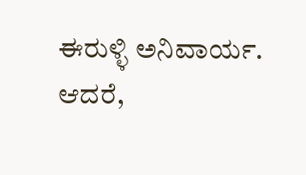ಈರುಳ್ಳಿ ಅನಿವಾರ್ಯ. ಆದರೆ,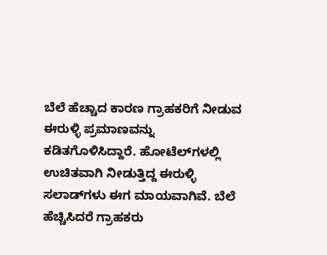ಬೆಲೆ ಹೆಚ್ಚಾದ ಕಾರಣ ಗ್ರಾಹಕರಿಗೆ ನೀಡುವ ಈರುಳ್ಳಿ ಪ್ರಮಾಣವನ್ನು ಕಡಿತಗೊಳಿಸಿದ್ದಾರೆ. ಹೋಟೆಲ್‌ಗಳಲ್ಲಿ ಉಚಿತವಾಗಿ ನೀಡುತ್ತಿದ್ದ ಈರುಳ್ಳಿ ಸಲಾಡ್‌ಗಳು ಈಗ ಮಾಯವಾಗಿವೆ. ಬೆಲೆ ಹೆಚ್ಚಿಸಿದರೆ ಗ್ರಾಹಕರು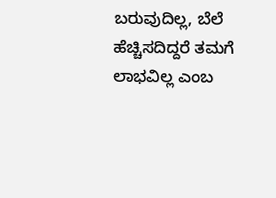ಬರುವುದಿಲ್ಲ, ಬೆಲೆ ಹೆಚ್ಚಿಸದಿದ್ದರೆ ತಮಗೆ ಲಾಭವಿಲ್ಲ ಎಂಬ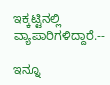ಇಕ್ಕಟ್ಟಿನಲ್ಲಿ ವ್ಯಾಪಾರಿಗಳಿದ್ದಾರೆ.--

ಇನ್ನೂ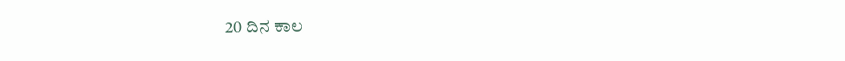20 ದಿನ ಕಾಲ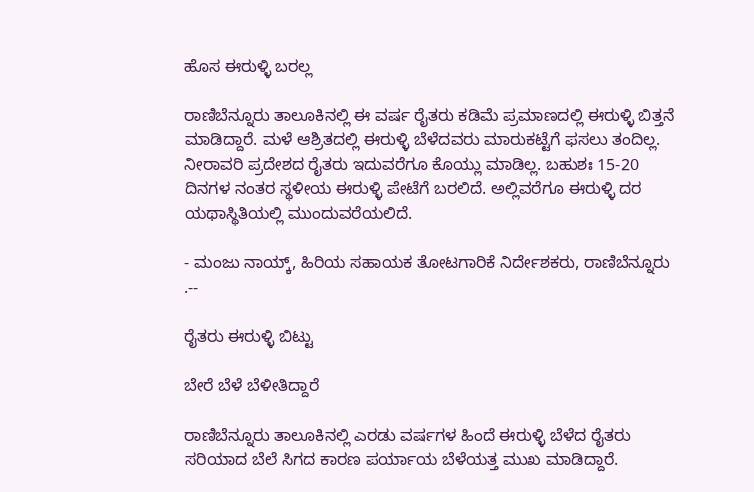ಹೊಸ ಈರುಳ್ಳಿ ಬರಲ್ಲ

ರಾಣಿಬೆನ್ನೂರು ತಾಲೂಕಿನಲ್ಲಿ ಈ ವರ್ಷ ರೈತರು ಕಡಿಮೆ ಪ್ರಮಾಣದಲ್ಲಿ ಈರುಳ್ಳಿ ಬಿತ್ತನೆ ಮಾಡಿದ್ದಾರೆ. ಮಳೆ ಆಶ್ರಿತದಲ್ಲಿ ಈರುಳ್ಳಿ ಬೆಳೆದವರು ಮಾರುಕಟ್ಟೆಗೆ ಫಸಲು ತಂದಿಲ್ಲ. ನೀರಾವರಿ ಪ್ರದೇಶದ ರೈತರು ಇದುವರೆಗೂ ಕೊಯ್ಲು ಮಾಡಿಲ್ಲ. ಬಹುಶಃ 15-20 ದಿನಗಳ ನಂತರ ಸ್ಥಳೀಯ ಈರುಳ್ಳಿ ಪೇಟೆಗೆ ಬರಲಿದೆ. ಅಲ್ಲಿವರೆಗೂ ಈರುಳ್ಳಿ ದರ ಯಥಾಸ್ಥಿತಿಯಲ್ಲಿ ಮುಂದುವರೆಯಲಿದೆ.

- ಮಂಜು ನಾಯ್ಕ್‌, ಹಿರಿಯ ಸಹಾಯಕ ತೋಟಗಾರಿಕೆ ನಿರ್ದೇಶಕರು, ರಾಣಿಬೆನ್ನೂರು .--

ರೈತರು ಈರುಳ್ಳಿ ಬಿಟ್ಟು

ಬೇರೆ ಬೆಳೆ ಬೆಳೀತಿದ್ದಾರೆ

ರಾಣಿಬೆನ್ನೂರು ತಾಲೂಕಿನಲ್ಲಿ ಎರಡು ವರ್ಷಗಳ ಹಿಂದೆ ಈರುಳ್ಳಿ ಬೆಳೆದ ರೈತರು ಸರಿಯಾದ ಬೆಲೆ ಸಿಗದ ಕಾರಣ ಪರ್ಯಾಯ ಬೆಳೆಯತ್ತ ಮುಖ ಮಾಡಿದ್ದಾರೆ.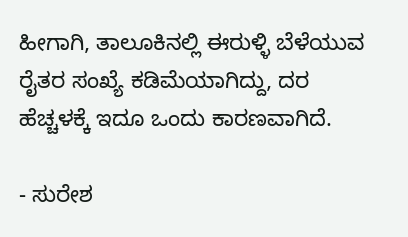ಹೀಗಾಗಿ, ತಾಲೂಕಿನಲ್ಲಿ ಈರುಳ್ಳಿ ಬೆಳೆಯುವ ರೈತರ ಸಂಖ್ಯೆ ಕಡಿಮೆಯಾಗಿದ್ದು, ದರ ಹೆಚ್ಚಳಕ್ಕೆ ಇದೂ ಒಂದು ಕಾರಣವಾಗಿದೆ.

- ಸುರೇಶ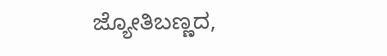ಜ್ಯೋತಿಬಣ್ಣದ,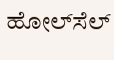ಹೋಲ್‌ಸೆಲ್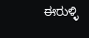ಈರುಳ್ಳಿ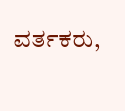ವರ್ತಕರು,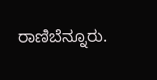ರಾಣಿಬೆನ್ನೂರು.